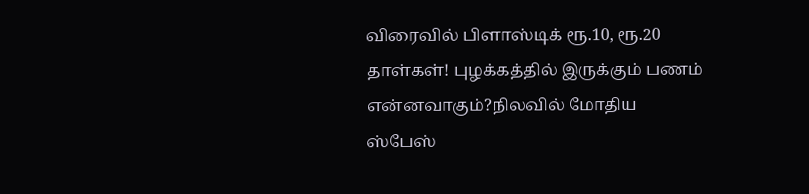விரைவில் பிளாஸ்டிக் ரூ.10, ரூ.20 தாள்கள்! புழக்கத்தில் இருக்கும் பணம் என்னவாகும்?நிலவில் மோதிய ஸ்பேஸ்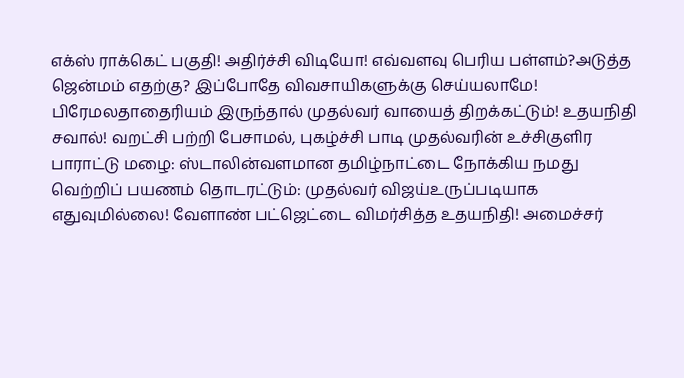எக்ஸ் ராக்கெட் பகுதி! அதிர்ச்சி விடியோ! எவ்வளவு பெரிய பள்ளம்?அடுத்த ஜென்மம் எதற்கு? இப்போதே விவசாயிகளுக்கு செய்யலாமே! பிரேமலதாதைரியம் இருந்தால் முதல்வர் வாயைத் திறக்கட்டும்! உதயநிதி சவால்! வறட்சி பற்றி பேசாமல், புகழ்ச்சி பாடி முதல்வரின் உச்சிகுளிர பாராட்டு மழை: ஸ்டாலின்வளமான தமிழ்நாட்டை நோக்கிய நமது வெற்றிப் பயணம் தொடரட்டும்: முதல்வர் விஜய்உருப்படியாக எதுவுமில்லை! வேளாண் பட்ஜெட்டை விமர்சித்த உதயநிதி! அமைச்சர்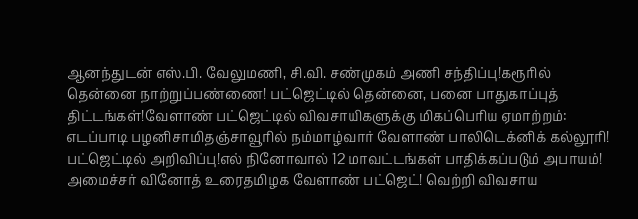ஆனந்துடன் எஸ்.பி. வேலுமணி, சி.வி. சண்முகம் அணி சந்திப்பு!கரூரில் தென்னை நாற்றுப்பண்ணை! பட்ஜெட்டில் தென்னை, பனை பாதுகாப்புத் திட்டங்கள்!வேளாண் பட்ஜெட்டில் விவசாயிகளுக்கு மிகப்பெரிய ஏமாற்றம்: எடப்பாடி பழனிசாமிதஞ்சாவூரில் நம்மாழ்வார் வேளாண் பாலிடெக்னிக் கல்லூரி! பட்ஜெட்டில் அறிவிப்பு!எல் நினோவால் 12 மாவட்டங்கள் பாதிக்கப்படும் அபாயம்! அமைச்சர் வினோத் உரைதமிழக வேளாண் பட்ஜெட்! வெற்றி விவசாய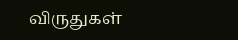விருதுகள்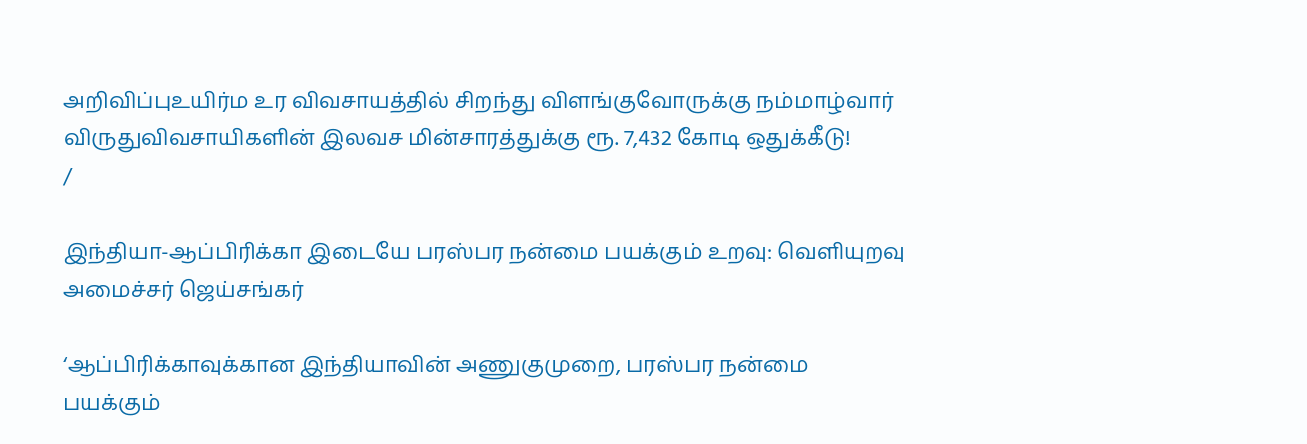அறிவிப்புஉயிர்ம உர விவசாயத்தில் சிறந்து விளங்குவோருக்கு நம்மாழ்வார் விருதுவிவசாயிகளின் இலவச மின்சாரத்துக்கு ரூ. 7,432 கோடி ஒதுக்கீடு!
/

இந்தியா-ஆப்பிரிக்கா இடையே பரஸ்பர நன்மை பயக்கும் உறவு: வெளியுறவு அமைச்சர் ஜெய்சங்கர்

‘ஆப்பிரிக்காவுக்கான இந்தியாவின் அணுகுமுறை, பரஸ்பர நன்மை பயக்கும்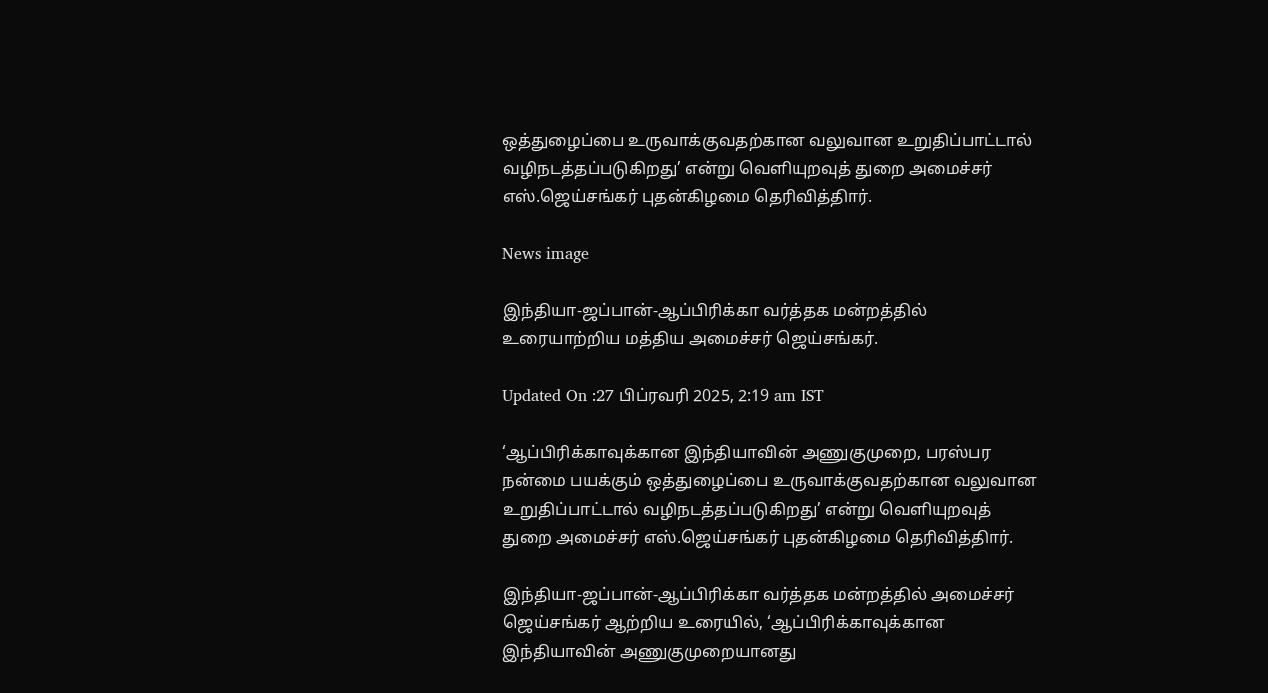ஒத்துழைப்பை உருவாக்குவதற்கான வலுவான உறுதிப்பாட்டால் வழிநடத்தப்படுகிறது’ என்று வெளியுறவுத் துறை அமைச்சர் எஸ்.ஜெய்சங்கர் புதன்கிழமை தெரிவித்திார்.

News image

இந்தியா-ஜப்பான்-ஆப்பிரிக்கா வர்த்தக மன்றத்தில் உரையாற்றிய மத்திய அமைச்சர் ஜெய்சங்கர்.

Updated On :27 பிப்ரவரி 2025, 2:19 am IST

‘ஆப்பிரிக்காவுக்கான இந்தியாவின் அணுகுமுறை, பரஸ்பர நன்மை பயக்கும் ஒத்துழைப்பை உருவாக்குவதற்கான வலுவான உறுதிப்பாட்டால் வழிநடத்தப்படுகிறது’ என்று வெளியுறவுத் துறை அமைச்சர் எஸ்.ஜெய்சங்கர் புதன்கிழமை தெரிவித்திார்.

இந்தியா-ஜப்பான்-ஆப்பிரிக்கா வர்த்தக மன்றத்தில் அமைச்சர் ஜெய்சங்கர் ஆற்றிய உரையில், ‘ஆப்பிரிக்காவுக்கான இந்தியாவின் அணுகுமுறையானது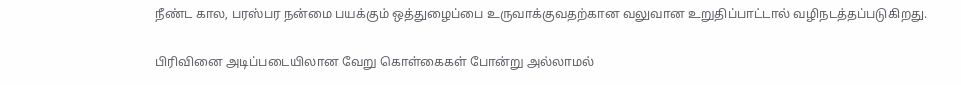நீண்ட கால, பரஸ்பர நன்மை பயக்கும் ஒத்துழைப்பை உருவாக்குவதற்கான வலுவான உறுதிப்பாட்டால் வழிநடத்தப்படுகிறது.

பிரிவினை அடிப்படையிலான வேறு கொள்கைகள் போன்று அல்லாமல்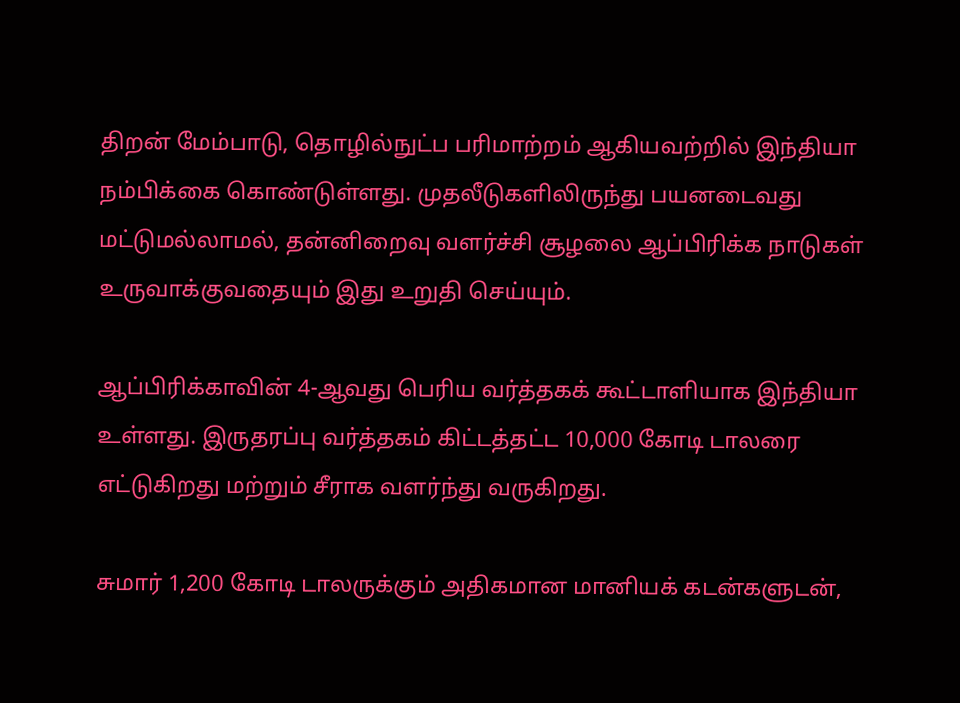திறன் மேம்பாடு, தொழில்நுட்ப பரிமாற்றம் ஆகியவற்றில் இந்தியா நம்பிக்கை கொண்டுள்ளது. முதலீடுகளிலிருந்து பயனடைவது மட்டுமல்லாமல், தன்னிறைவு வளர்ச்சி சூழலை ஆப்பிரிக்க நாடுகள் உருவாக்குவதையும் இது உறுதி செய்யும்.

ஆப்பிரிக்காவின் 4-ஆவது பெரிய வர்த்தகக் கூட்டாளியாக இந்தியா உள்ளது. இருதரப்பு வர்த்தகம் கிட்டத்தட்ட 10,000 கோடி டாலரை எட்டுகிறது மற்றும் சீராக வளர்ந்து வருகிறது.

சுமார் 1,200 கோடி டாலருக்கும் அதிகமான மானியக் கடன்களுடன்,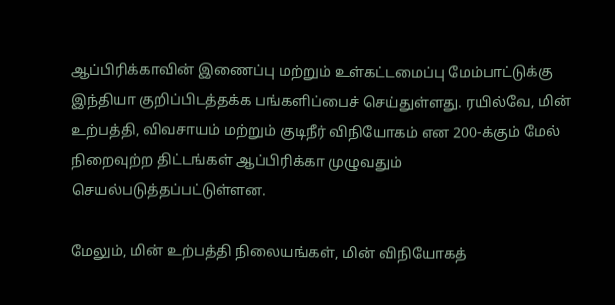ஆப்பிரிக்காவின் இணைப்பு மற்றும் உள்கட்டமைப்பு மேம்பாட்டுக்கு இந்தியா குறிப்பிடத்தக்க பங்களிப்பைச் செய்துள்ளது. ரயில்வே, மின் உற்பத்தி, விவசாயம் மற்றும் குடிநீர் விநியோகம் என 200-க்கும் மேல் நிறைவுற்ற திட்டங்கள் ஆப்பிரிக்கா முழுவதும் செயல்படுத்தப்பட்டுள்ளன.

மேலும், மின் உற்பத்தி நிலையங்கள், மின் விநியோகத்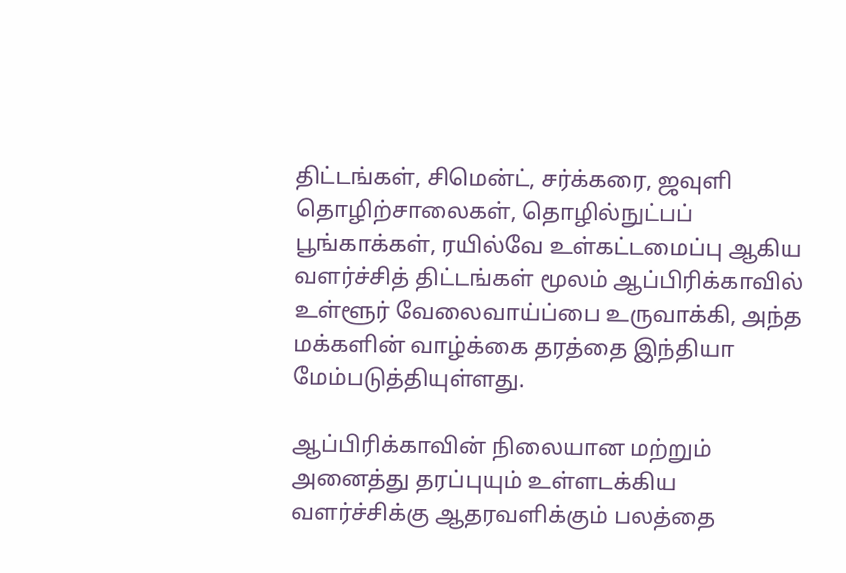திட்டங்கள், சிமென்ட், சர்க்கரை, ஜவுளி தொழிற்சாலைகள், தொழில்நுட்பப் பூங்காக்கள், ரயில்வே உள்கட்டமைப்பு ஆகிய வளர்ச்சித் திட்டங்கள் மூலம் ஆப்பிரிக்காவில் உள்ளூர் வேலைவாய்ப்பை உருவாக்கி, அந்த மக்களின் வாழ்க்கை தரத்தை இந்தியா மேம்படுத்தியுள்ளது.

ஆப்பிரிக்காவின் நிலையான மற்றும் அனைத்து தரப்புயும் உள்ளடக்கிய வளர்ச்சிக்கு ஆதரவளிக்கும் பலத்தை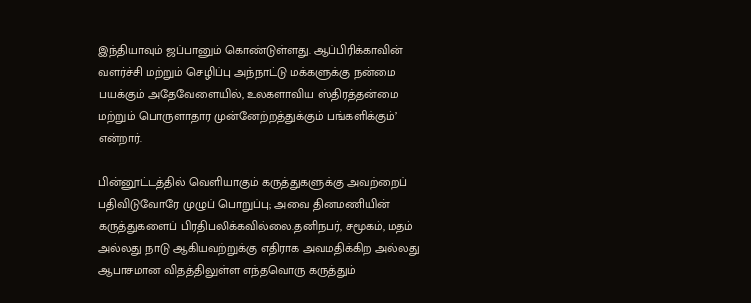இந்தியாவும் ஜப்பானும் கொண்டுள்ளது. ஆப்பிரிக்காவின் வளர்ச்சி மற்றும் செழிப்பு அந்நாட்டு மக்களுக்கு நன்மை பயக்கும் அதேவேளையில், உலகளாவிய ஸ்திரத்தன்மை மற்றும் பொருளாதார முன்னேற்றத்துக்கும் பங்களிக்கும்’ என்றார்.

பின்னூட்டத்தில் வெளியாகும் கருத்துகளுக்கு அவற்றைப் பதிவிடுவோரே முழுப் பொறுப்பு; அவை தினமணியின் கருத்துகளைப் பிரதிபலிக்கவில்லை.தனிநபர், சமூகம், மதம் அல்லது நாடு ஆகியவற்றுக்கு எதிராக அவமதிக்கிற அல்லது ஆபாசமான விதத்திலுள்ள எந்தவொரு கருத்தும்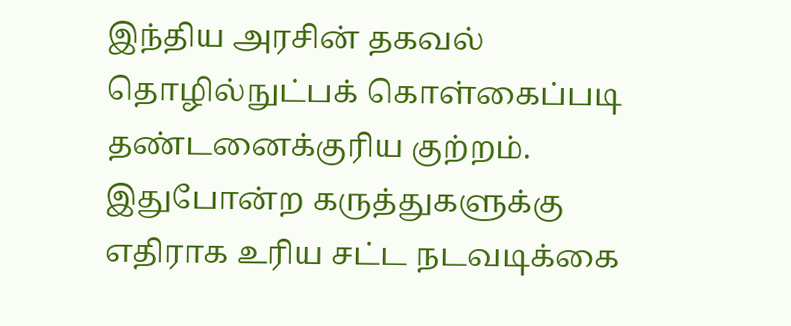இந்திய அரசின் தகவல் தொழில்நுட்பக் கொள்கைப்படி தண்டனைக்குரிய குற்றம். இதுபோன்ற கருத்துகளுக்கு எதிராக உரிய சட்ட நடவடிக்கை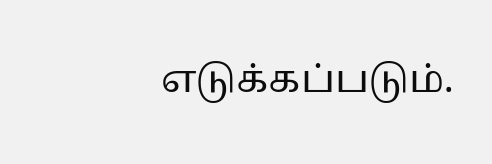எடுக்கப்படும்.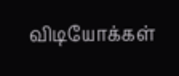விடியோக்கள்